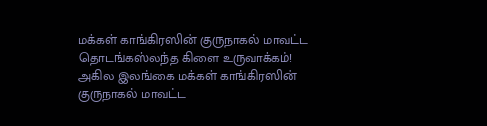மக்கள் காங்கிரஸின் குருநாகல் மாவட்ட தொடங்கஸ்லந்த கிளை உருவாக்கம்!
அகில இலங்கை மக்கள் காங்கிரஸின் குருநாகல் மாவட்ட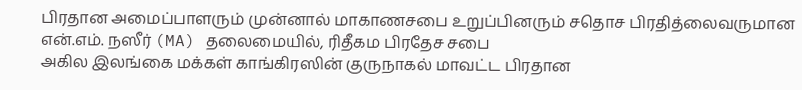பிரதான அமைப்பாளரும் முன்னால் மாகாணசபை உறுப்பினரும் சதொச பிரதித்லைவருமான என்.எம். நஸீர் (MA) தலைமையில், ரிதீகம பிரதேச சபை
அகில இலங்கை மக்கள் காங்கிரஸின் குருநாகல் மாவட்ட பிரதான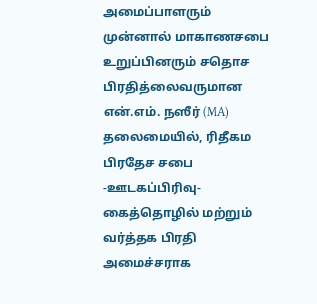அமைப்பாளரும் முன்னால் மாகாணசபை உறுப்பினரும் சதொச பிரதித்லைவருமான என்.எம். நஸீர் (MA) தலைமையில், ரிதீகம பிரதேச சபை
-ஊடகப்பிரிவு- கைத்தொழில் மற்றும் வர்த்தக பிரதி அமைச்சராக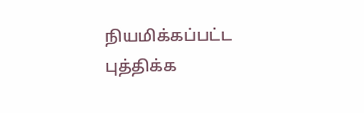நியமிக்கப்பட்ட புத்திக்க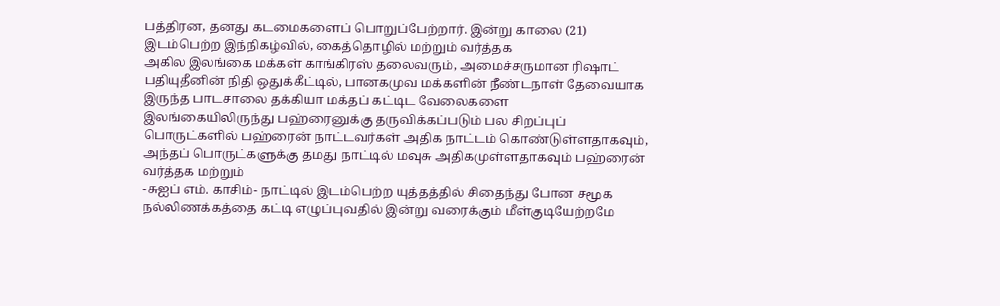பத்திரன, தனது கடமைகளைப் பொறுப்பேற்றார். இன்று காலை (21) இடம்பெற்ற இந்நிகழ்வில், கைத்தொழில் மற்றும் வர்த்தக
அகில இலங்கை மக்கள் காங்கிரஸ் தலைவரும், அமைச்சருமான ரிஷாட் பதியுதீனின் நிதி ஒதுக்கீட்டில், பானகமுவ மக்களின் நீண்டநாள் தேவையாக இருந்த பாடசாலை தக்கியா மக்தப் கட்டிட வேலைகளை
இலங்கையிலிருந்து பஹ்ரைனுக்கு தருவிக்கப்படும் பல சிறப்புப் பொருட்களில் பஹ்ரைன் நாட்டவர்கள் அதிக நாட்டம் கொண்டுள்ளதாகவும், அந்தப் பொருட்களுக்கு தமது நாட்டில் மவுசு அதிகமுள்ளதாகவும் பஹ்ரைன் வர்த்தக மற்றும்
-சுஐப் எம். காசிம்- நாட்டில் இடம்பெற்ற யுத்தத்தில் சிதைந்து போன சமூக நல்லிணக்கத்தை கட்டி எழுப்புவதில் இன்று வரைக்கும் மீள்குடியேற்றமே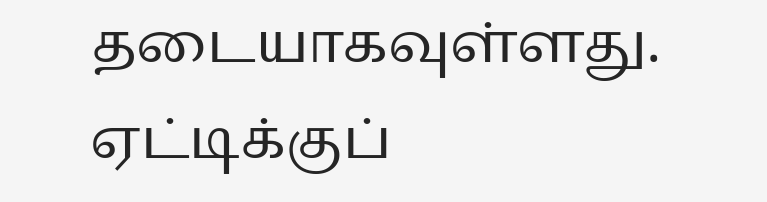தடையாகவுள்ளது. ஏட்டிக்குப்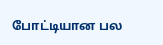போட்டியான பல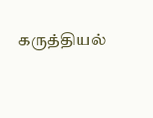கருத்தியல்